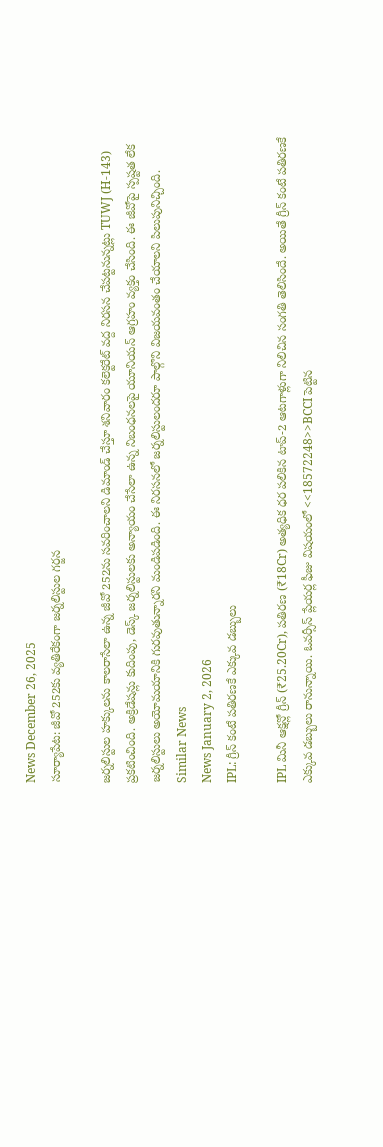News December 26, 2025
సూర్యాపేట: జీవో 252కు వ్యతిరేకంగా జర్నలిస్టుల గర్జన

జర్నలిస్టుల హక్కులను కాలరాసేలా ఉన్న జీవో 252ను సవరించాలని డిమాండ్ చేస్తూ శనివారం కలెక్టరేట్ వద్ద నిరసన చేపట్టనున్నట్లు TUWJ (H-143) ప్రకటించింది. అక్రిడేషన్లు కుదింపు, డెస్క్ జర్నలిస్టులకు అన్యాయం చేసేలా ఉన్న నిబంధనలపై యూనియన్ ఆగ్రహం వ్యక్తం చేసింది. ఈ జీవోపై స్పష్టత లేక జర్నలిస్టులు అయోమయానికి గురవుతున్నారని మండిపడింది. ఈ నిరసనలో జర్నలిస్టులందరూ పాల్గొని విజయవంతం చేయాలని పిలుపునిచ్చింది.
Similar News
News January 2, 2026
IPL: గ్రీన్ కంటే పతిరణకే ఎక్కువ డబ్బులు

IPL మినీ ఆక్షన్లో గ్రీన్ (₹25.20Cr), పతిరణ (₹18Cr) అత్యధిక ధర పలికిన టాప్-2 ఆటగాళ్లుగా నిలిచిన సంగతి తెలిసిందే. అయితే గ్రీన్ కంటే పతిరణకే ఎక్కువ డబ్బులు రానున్నాయి. ఓవర్సీస్ ప్లేయర్ల ఫీజు విషయంలో <<18572248>>BCCI పెట్టిన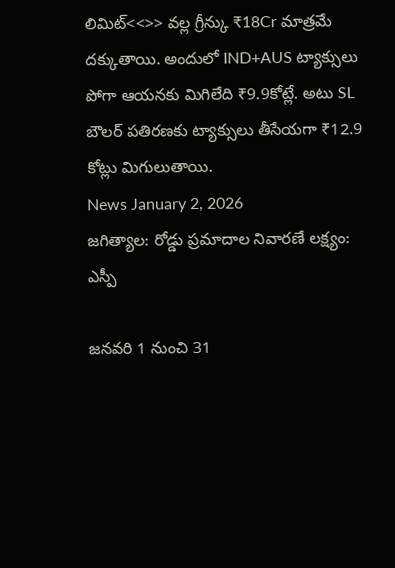లిమిట్<<>> వల్ల గ్రీన్కు ₹18Cr మాత్రమే దక్కుతాయి. అందులో IND+AUS ట్యాక్సులు పోగా ఆయనకు మిగిలేది ₹9.9కోట్లే. అటు SL బౌలర్ పతిరణకు ట్యాక్సులు తీసేయగా ₹12.9 కోట్లు మిగులుతాయి.
News January 2, 2026
జగిత్యాల: రోడ్డు ప్రమాదాల నివారణే లక్ష్యం: ఎస్పీ

జనవరి 1 నుంచి 31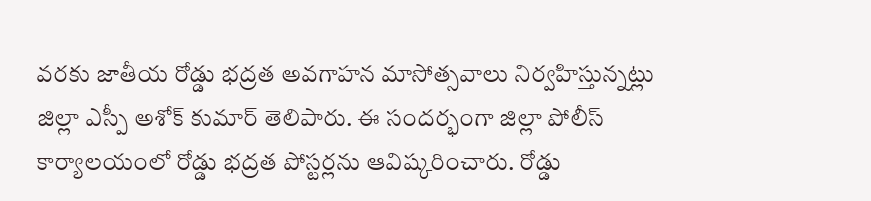వరకు జాతీయ రోడ్డు భద్రత అవగాహన మాసోత్సవాలు నిర్వహిస్తున్నట్లు జిల్లా ఎస్పీ అశోక్ కుమార్ తెలిపారు. ఈ సందర్భంగా జిల్లా పోలీస్ కార్యాలయంలో రోడ్డు భద్రత పోస్టర్లను ఆవిష్కరించారు. రోడ్డు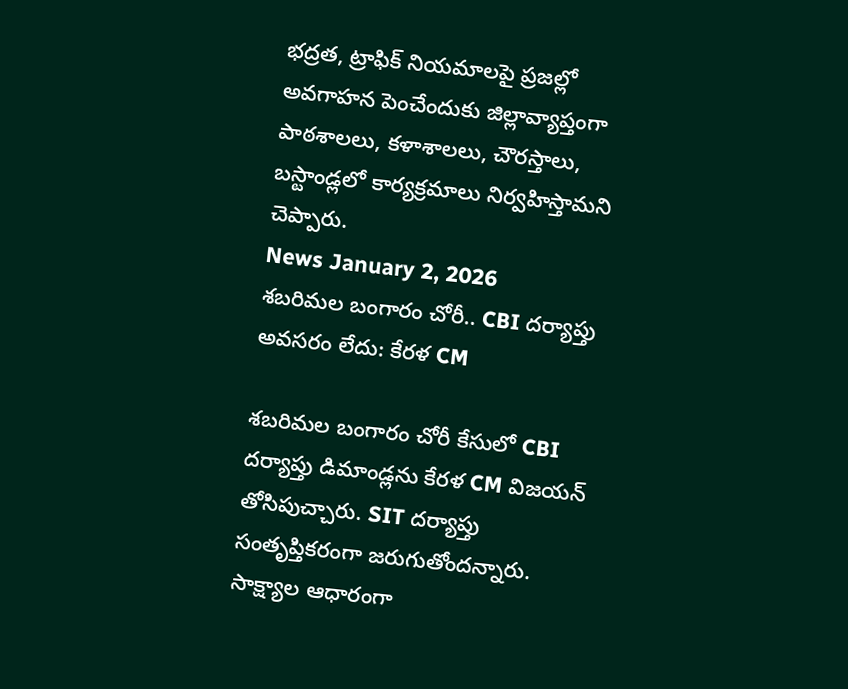భద్రత, ట్రాఫిక్ నియమాలపై ప్రజల్లో అవగాహన పెంచేందుకు జిల్లావ్యాప్తంగా పాఠశాలలు, కళాశాలలు, చౌరస్తాలు, బస్టాండ్లలో కార్యక్రమాలు నిర్వహిస్తామని చెప్పారు.
News January 2, 2026
శబరిమల బంగారం చోరీ.. CBI దర్యాప్తు అవసరం లేదు: కేరళ CM

శబరిమల బంగారం చోరీ కేసులో CBI దర్యాప్తు డిమాండ్లను కేరళ CM విజయన్ తోసిపుచ్చారు. SIT దర్యాప్తు సంతృప్తికరంగా జరుగుతోందన్నారు. సాక్ష్యాల ఆధారంగా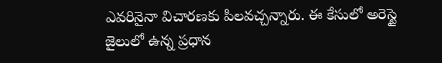ఎవరినైనా విచారణకు పిలవచ్చన్నారు. ఈ కేసులో అరెస్టై జైలులో ఉన్న ప్రధాన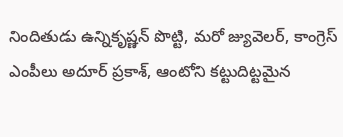నిందితుడు ఉన్నికృష్ణన్ పొట్టి, మరో జ్యువెలర్, కాంగ్రెస్ ఎంపీలు అదూర్ ప్రకాశ్, ఆంటోని కట్టుదిట్టమైన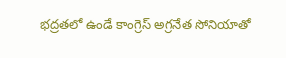భద్రతలో ఉండే కాంగ్రెస్ అగ్రనేత సోనియాతో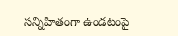సన్నిహితంగా ఉండటంపై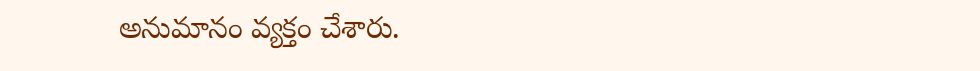అనుమానం వ్యక్తం చేశారు.